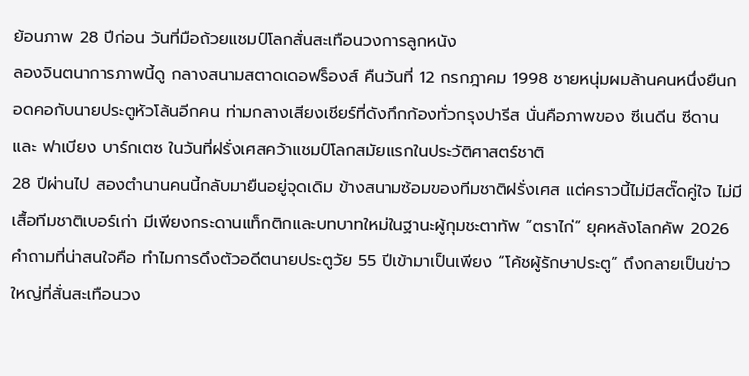ย้อนภาพ 28 ปีก่อน วันที่มือถ้วยแชมป์โลกสั่นสะเทือนวงการลูกหนัง
ลองจินตนาการภาพนี้ดู กลางสนามสตาดเดอฟร็องส์ คืนวันที่ 12 กรกฎาคม 1998 ชายหนุ่มผมล้านคนหนึ่งยืนกอดคอกับนายประตูหัวโล้นอีกคน ท่ามกลางเสียงเชียร์ที่ดังกึกก้องทั่วกรุงปารีส นั่นคือภาพของ ซีเนดีน ซีดาน และ ฟาเบียง บาร์กเตซ ในวันที่ฝรั่งเศสคว้าแชมป์โลกสมัยแรกในประวัติศาสตร์ชาติ
28 ปีผ่านไป สองตำนานคนนี้กลับมายืนอยู่จุดเดิม ข้างสนามซ้อมของทีมชาติฝรั่งเศส แต่คราวนี้ไม่มีสตั๊ดคู่ใจ ไม่มีเสื้อทีมชาติเบอร์เก่า มีเพียงกระดานแท็กติกและบทบาทใหม่ในฐานะผู้กุมชะตาทัพ “ตราไก่” ยุคหลังโลกคัพ 2026
คำถามที่น่าสนใจคือ ทำไมการดึงตัวอดีตนายประตูวัย 55 ปีเข้ามาเป็นเพียง “โค้ชผู้รักษาประตู” ถึงกลายเป็นข่าวใหญ่ที่สั่นสะเทือนวง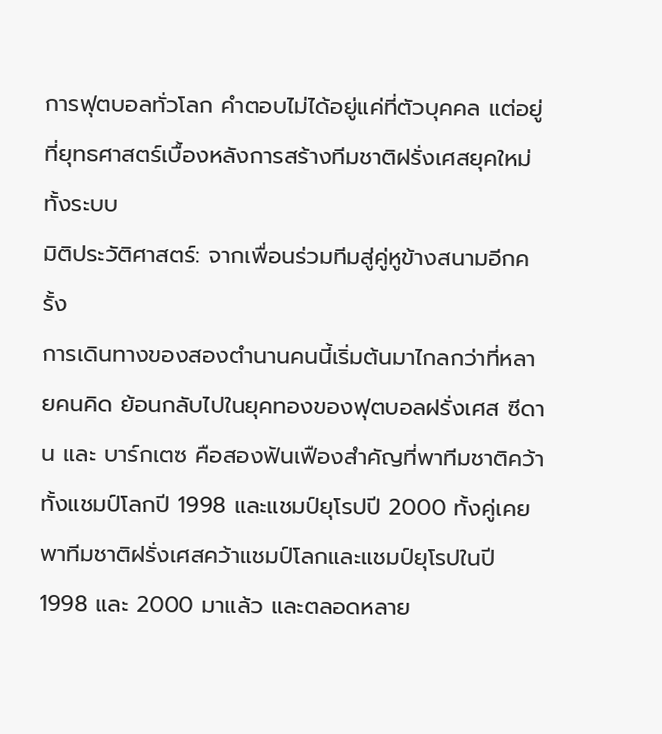การฟุตบอลทั่วโลก คำตอบไม่ได้อยู่แค่ที่ตัวบุคคล แต่อยู่ที่ยุทธศาสตร์เบื้องหลังการสร้างทีมชาติฝรั่งเศสยุคใหม่ทั้งระบบ
มิติประวัติศาสตร์: จากเพื่อนร่วมทีมสู่คู่หูข้างสนามอีกครั้ง
การเดินทางของสองตำนานคนนี้เริ่มต้นมาไกลกว่าที่หลายคนคิด ย้อนกลับไปในยุคทองของฟุตบอลฝรั่งเศส ซีดาน และ บาร์กเตซ คือสองฟันเฟืองสำคัญที่พาทีมชาติคว้าทั้งแชมป์โลกปี 1998 และแชมป์ยุโรปปี 2000 ทั้งคู่เคยพาทีมชาติฝรั่งเศสคว้าแชมป์โลกและแชมป์ยุโรปในปี 1998 และ 2000 มาแล้ว และตลอดหลาย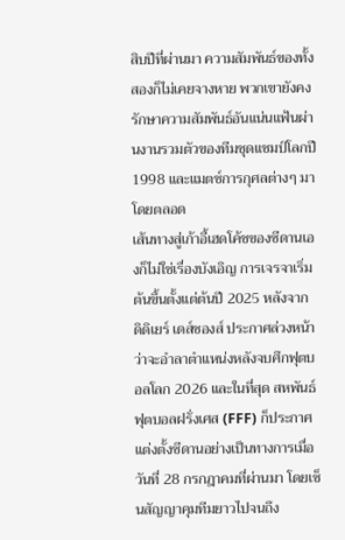สิบปีที่ผ่านมา ความสัมพันธ์ของทั้งสองก็ไม่เคยจางหาย พวกเขายังคงรักษาความสัมพันธ์อันแน่นแฟ้นผ่านงานรวมตัวของทีมชุดแชมป์โลกปี 1998 และแมตช์การกุศลต่างๆ มาโดยตลอด
เส้นทางสู่เก้าอี้เฮดโค้ชของซีดานเองก็ไม่ใช่เรื่องบังเอิญ การเจรจาเริ่มต้นขึ้นตั้งแต่ต้นปี 2025 หลังจาก ดิดิเยร์ เดส์ชองส์ ประกาศล่วงหน้าว่าจะอำลาตำแหน่งหลังจบศึกฟุตบอลโลก 2026 และในที่สุด สหพันธ์ฟุตบอลฝรั่งเศส (FFF) ก็ประกาศแต่งตั้งซีดานอย่างเป็นทางการเมื่อวันที่ 28 กรกฎาคมที่ผ่านมา โดยเซ็นสัญญาคุมทีมยาวไปจนถึง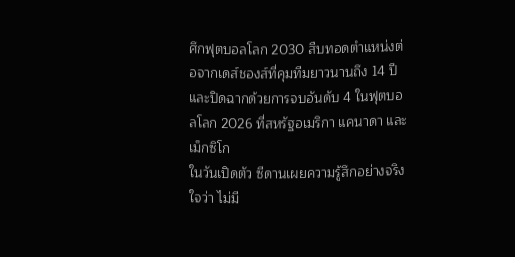ศึกฟุตบอลโลก 2030 สืบทอดตำแหน่งต่อจากเดส์ชองส์ที่คุมทีมยาวนานถึง 14 ปี และปิดฉากด้วยการจบอันดับ 4 ในฟุตบอลโลก 2026 ที่สหรัฐอเมริกา แคนาดา และเม็กซิโก
ในวันเปิดตัว ซีดานเผยความรู้สึกอย่างจริงใจว่า ไม่มี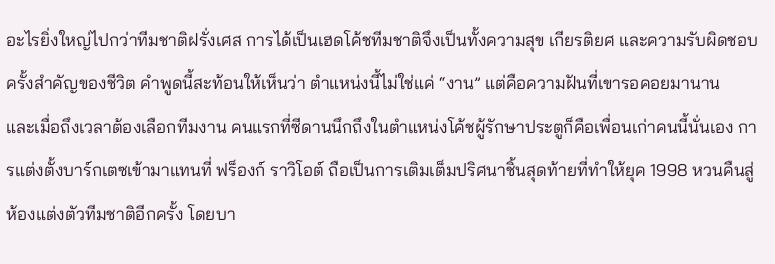อะไรยิ่งใหญ่ไปกว่าทีมชาติฝรั่งเศส การได้เป็นเฮดโค้ชทีมชาติจึงเป็นทั้งความสุข เกียรติยศ และความรับผิดชอบครั้งสำคัญของชีวิต คำพูดนี้สะท้อนให้เห็นว่า ตำแหน่งนี้ไม่ใช่แค่ “งาน” แต่คือความฝันที่เขารอคอยมานาน
และเมื่อถึงเวลาต้องเลือกทีมงาน คนแรกที่ซีดานนึกถึงในตำแหน่งโค้ชผู้รักษาประตูก็คือเพื่อนเก่าคนนี้นั่นเอง การแต่งตั้งบาร์กเตซเข้ามาแทนที่ ฟร็องก์ ราวิโอต์ ถือเป็นการเติมเต็มปริศนาชิ้นสุดท้ายที่ทำให้ยุค 1998 หวนคืนสู่ห้องแต่งตัวทีมชาติอีกครั้ง โดยบา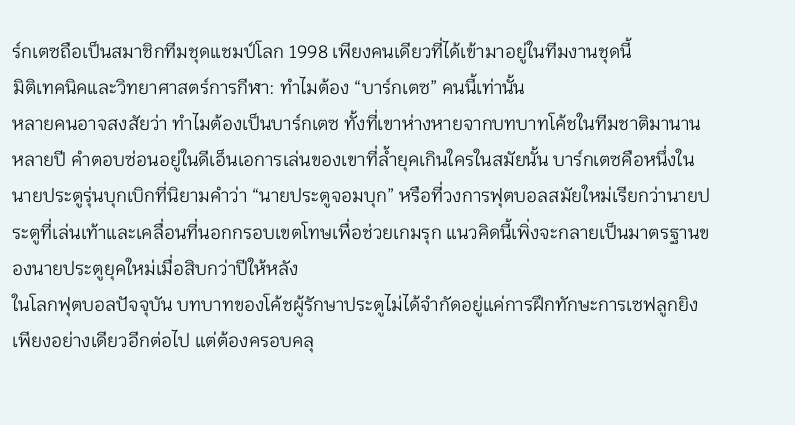ร์กเตซถือเป็นสมาชิกทีมชุดแชมป์โลก 1998 เพียงคนเดียวที่ได้เข้ามาอยู่ในทีมงานชุดนี้
มิติเทคนิคและวิทยาศาสตร์การกีฬา: ทำไมต้อง “บาร์กเตซ” คนนี้เท่านั้น
หลายคนอาจสงสัยว่า ทำไมต้องเป็นบาร์กเตซ ทั้งที่เขาห่างหายจากบทบาทโค้ชในทีมชาติมานานหลายปี คำตอบซ่อนอยู่ในดีเอ็นเอการเล่นของเขาที่ล้ำยุคเกินใครในสมัยนั้น บาร์กเตซคือหนึ่งในนายประตูรุ่นบุกเบิกที่นิยามคำว่า “นายประตูจอมบุก” หรือที่วงการฟุตบอลสมัยใหม่เรียกว่านายประตูที่เล่นเท้าและเคลื่อนที่นอกกรอบเขตโทษเพื่อช่วยเกมรุก แนวคิดนี้เพิ่งจะกลายเป็นมาตรฐานของนายประตูยุคใหม่เมื่อสิบกว่าปีให้หลัง
ในโลกฟุตบอลปัจจุบัน บทบาทของโค้ชผู้รักษาประตูไม่ได้จำกัดอยู่แค่การฝึกทักษะการเซฟลูกยิงเพียงอย่างเดียวอีกต่อไป แต่ต้องครอบคลุ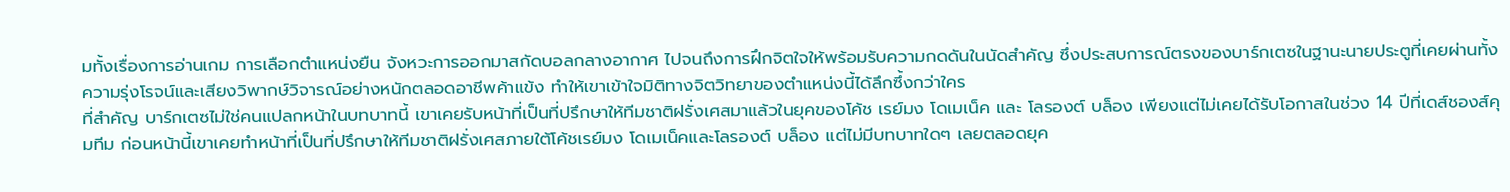มทั้งเรื่องการอ่านเกม การเลือกตำแหน่งยืน จังหวะการออกมาสกัดบอลกลางอากาศ ไปจนถึงการฝึกจิตใจให้พร้อมรับความกดดันในนัดสำคัญ ซึ่งประสบการณ์ตรงของบาร์กเตซในฐานะนายประตูที่เคยผ่านทั้งความรุ่งโรจน์และเสียงวิพากษ์วิจารณ์อย่างหนักตลอดอาชีพค้าแข้ง ทำให้เขาเข้าใจมิติทางจิตวิทยาของตำแหน่งนี้ได้ลึกซึ้งกว่าใคร
ที่สำคัญ บาร์กเตซไม่ใช่คนแปลกหน้าในบทบาทนี้ เขาเคยรับหน้าที่เป็นที่ปรึกษาให้ทีมชาติฝรั่งเศสมาแล้วในยุคของโค้ช เรย์มง โดเมเน็ค และ โลรองต์ บล็อง เพียงแต่ไม่เคยได้รับโอกาสในช่วง 14 ปีที่เดส์ชองส์คุมทีม ก่อนหน้านี้เขาเคยทำหน้าที่เป็นที่ปรึกษาให้ทีมชาติฝรั่งเศสภายใต้โค้ชเรย์มง โดเมเน็คและโลรองต์ บล็อง แต่ไม่มีบทบาทใดๆ เลยตลอดยุค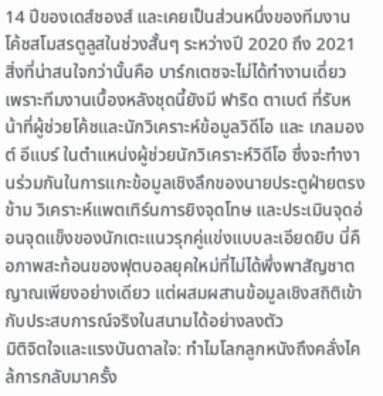14 ปีของเดส์ชองส์ และเคยเป็นส่วนหนึ่งของทีมงานโค้ชสโมสรตูลูสในช่วงสั้นๆ ระหว่างปี 2020 ถึง 2021
สิ่งที่น่าสนใจกว่านั้นคือ บาร์กเตซจะไม่ได้ทำงานเดี่ยว เพราะทีมงานเบื้องหลังชุดนี้ยังมี ฟาริด ตาเบต์ ที่รับหน้าที่ผู้ช่วยโค้ชและนักวิเคราะห์ข้อมูลวิดีโอ และ เกลมองต์ อีแบร์ ในตำแหน่งผู้ช่วยนักวิเคราะห์วิดีโอ ซึ่งจะทำงานร่วมกันในการแกะข้อมูลเชิงลึกของนายประตูฝ่ายตรงข้าม วิเคราะห์แพตเทิร์นการยิงจุดโทษ และประเมินจุดอ่อนจุดแข็งของนักเตะแนวรุกคู่แข่งแบบละเอียดยิบ นี่คือภาพสะท้อนของฟุตบอลยุคใหม่ที่ไม่ได้พึ่งพาสัญชาตญาณเพียงอย่างเดียว แต่ผสมผสานข้อมูลเชิงสถิติเข้ากับประสบการณ์จริงในสนามได้อย่างลงตัว
มิติจิตใจและแรงบันดาลใจ: ทำไมโลกลูกหนังถึงคลั่งไคล้การกลับมาครั้ง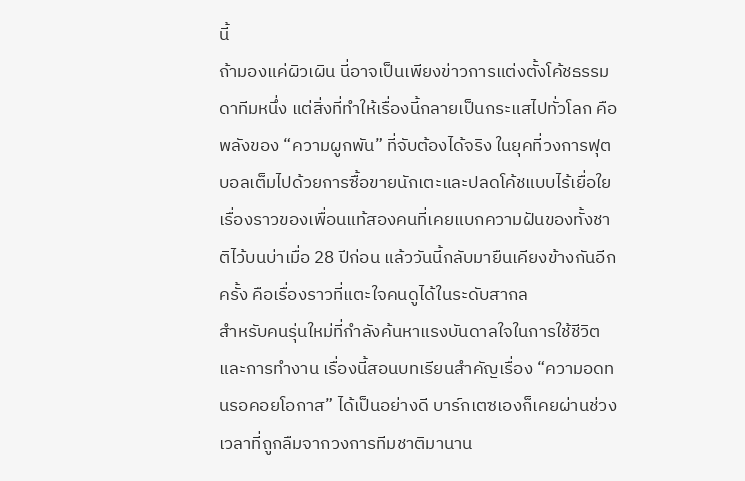นี้
ถ้ามองแค่ผิวเผิน นี่อาจเป็นเพียงข่าวการแต่งตั้งโค้ชธรรมดาทีมหนึ่ง แต่สิ่งที่ทำให้เรื่องนี้กลายเป็นกระแสไปทั่วโลก คือพลังของ “ความผูกพัน” ที่จับต้องได้จริง ในยุคที่วงการฟุตบอลเต็มไปด้วยการซื้อขายนักเตะและปลดโค้ชแบบไร้เยื่อใย เรื่องราวของเพื่อนแท้สองคนที่เคยแบกความฝันของทั้งชาติไว้บนบ่าเมื่อ 28 ปีก่อน แล้ววันนี้กลับมายืนเคียงข้างกันอีกครั้ง คือเรื่องราวที่แตะใจคนดูได้ในระดับสากล
สำหรับคนรุ่นใหม่ที่กำลังค้นหาแรงบันดาลใจในการใช้ชีวิตและการทำงาน เรื่องนี้สอนบทเรียนสำคัญเรื่อง “ความอดทนรอคอยโอกาส” ได้เป็นอย่างดี บาร์กเตซเองก็เคยผ่านช่วงเวลาที่ถูกลืมจากวงการทีมชาติมานาน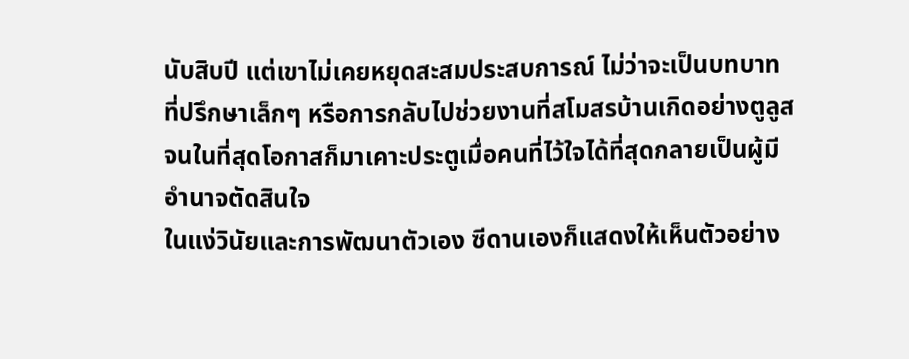นับสิบปี แต่เขาไม่เคยหยุดสะสมประสบการณ์ ไม่ว่าจะเป็นบทบาทที่ปรึกษาเล็กๆ หรือการกลับไปช่วยงานที่สโมสรบ้านเกิดอย่างตูลูส จนในที่สุดโอกาสก็มาเคาะประตูเมื่อคนที่ไว้ใจได้ที่สุดกลายเป็นผู้มีอำนาจตัดสินใจ
ในแง่วินัยและการพัฒนาตัวเอง ซีดานเองก็แสดงให้เห็นตัวอย่าง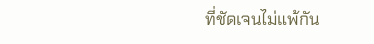ที่ชัดเจนไม่แพ้กัน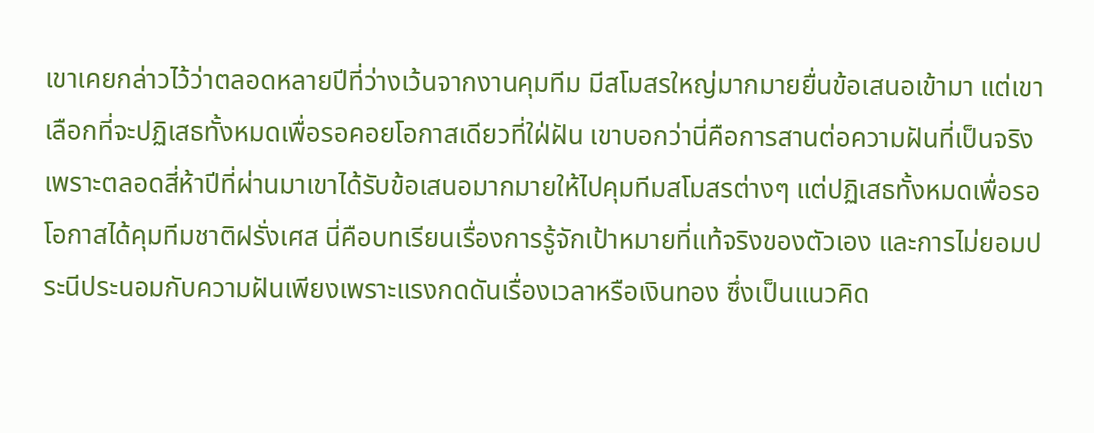เขาเคยกล่าวไว้ว่าตลอดหลายปีที่ว่างเว้นจากงานคุมทีม มีสโมสรใหญ่มากมายยื่นข้อเสนอเข้ามา แต่เขาเลือกที่จะปฏิเสธทั้งหมดเพื่อรอคอยโอกาสเดียวที่ใฝ่ฝัน เขาบอกว่านี่คือการสานต่อความฝันที่เป็นจริง เพราะตลอดสี่ห้าปีที่ผ่านมาเขาได้รับข้อเสนอมากมายให้ไปคุมทีมสโมสรต่างๆ แต่ปฏิเสธทั้งหมดเพื่อรอโอกาสได้คุมทีมชาติฝรั่งเศส นี่คือบทเรียนเรื่องการรู้จักเป้าหมายที่แท้จริงของตัวเอง และการไม่ยอมประนีประนอมกับความฝันเพียงเพราะแรงกดดันเรื่องเวลาหรือเงินทอง ซึ่งเป็นแนวคิด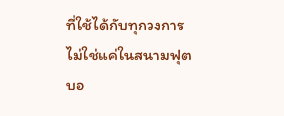ที่ใช้ได้กับทุกวงการ ไม่ใช่แค่ในสนามฟุตบอ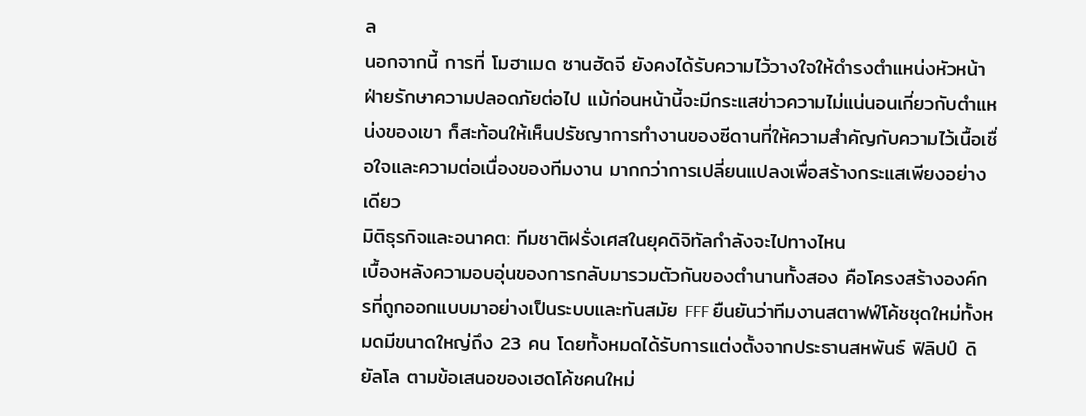ล
นอกจากนี้ การที่ โมฮาเมด ซานฮัดจี ยังคงได้รับความไว้วางใจให้ดำรงตำแหน่งหัวหน้าฝ่ายรักษาความปลอดภัยต่อไป แม้ก่อนหน้านี้จะมีกระแสข่าวความไม่แน่นอนเกี่ยวกับตำแหน่งของเขา ก็สะท้อนให้เห็นปรัชญาการทำงานของซีดานที่ให้ความสำคัญกับความไว้เนื้อเชื่อใจและความต่อเนื่องของทีมงาน มากกว่าการเปลี่ยนแปลงเพื่อสร้างกระแสเพียงอย่างเดียว
มิติธุรกิจและอนาคต: ทีมชาติฝรั่งเศสในยุคดิจิทัลกำลังจะไปทางไหน
เบื้องหลังความอบอุ่นของการกลับมารวมตัวกันของตำนานทั้งสอง คือโครงสร้างองค์กรที่ถูกออกแบบมาอย่างเป็นระบบและทันสมัย FFF ยืนยันว่าทีมงานสตาฟฟ์โค้ชชุดใหม่ทั้งหมดมีขนาดใหญ่ถึง 23 คน โดยทั้งหมดได้รับการแต่งตั้งจากประธานสหพันธ์ ฟิลิปป์ ดิยัลโล ตามข้อเสนอของเฮดโค้ชคนใหม่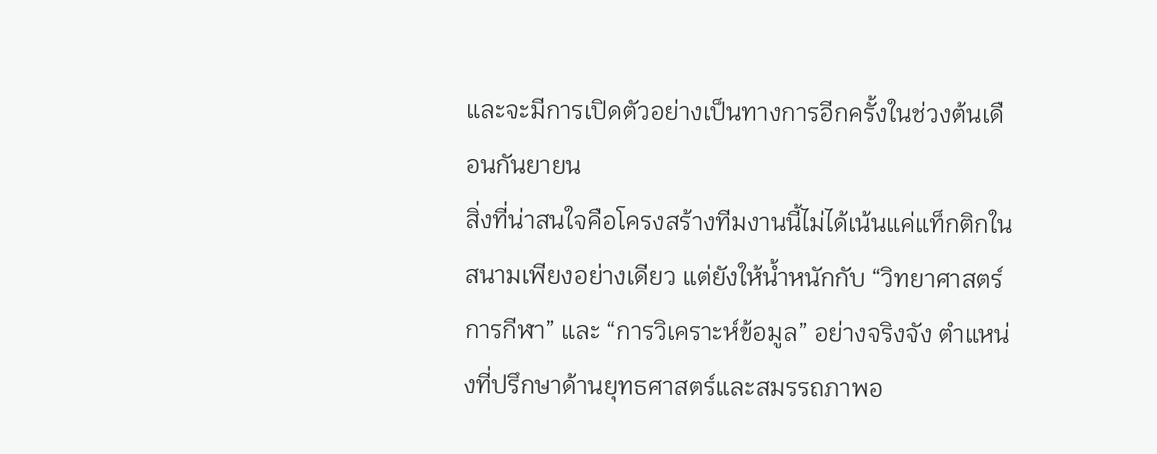และจะมีการเปิดตัวอย่างเป็นทางการอีกครั้งในช่วงต้นเดือนกันยายน
สิ่งที่น่าสนใจคือโครงสร้างทีมงานนี้ไม่ได้เน้นแค่แท็กติกในสนามเพียงอย่างเดียว แต่ยังให้น้ำหนักกับ “วิทยาศาสตร์การกีฬา” และ “การวิเคราะห์ข้อมูล” อย่างจริงจัง ตำแหน่งที่ปรึกษาด้านยุทธศาสตร์และสมรรถภาพอ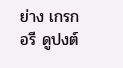ย่าง เกรกอรี ดูปงต์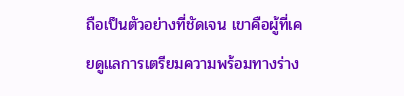ถือเป็นตัวอย่างที่ชัดเจน เขาคือผู้ที่เคยดูแลการเตรียมความพร้อมทางร่าง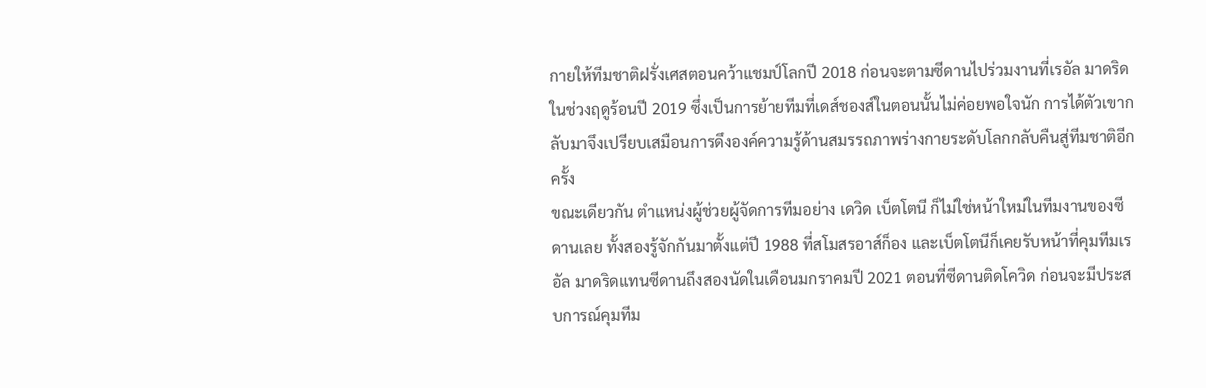กายให้ทีมชาติฝรั่งเศสตอนคว้าแชมป์โลกปี 2018 ก่อนจะตามซีดานไปร่วมงานที่เรอัล มาดริด ในช่วงฤดูร้อนปี 2019 ซึ่งเป็นการย้ายทีมที่เดส์ชองส์ในตอนนั้นไม่ค่อยพอใจนัก การได้ตัวเขากลับมาจึงเปรียบเสมือนการดึงองค์ความรู้ด้านสมรรถภาพร่างกายระดับโลกกลับคืนสู่ทีมชาติอีกครั้ง
ขณะเดียวกัน ตำแหน่งผู้ช่วยผู้จัดการทีมอย่าง เดวิด เบ็ตโตนี ก็ไม่ใช่หน้าใหม่ในทีมงานของซีดานเลย ทั้งสองรู้จักกันมาตั้งแต่ปี 1988 ที่สโมสรอาส์ก็อง และเบ็ตโตนีก็เคยรับหน้าที่คุมทีมเรอัล มาดริดแทนซีดานถึงสองนัดในเดือนมกราคมปี 2021 ตอนที่ซีดานติดโควิด ก่อนจะมีประสบการณ์คุมทีม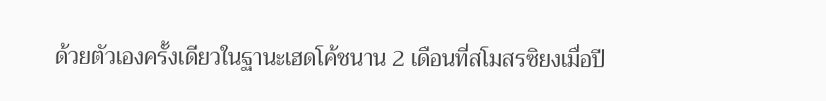ด้วยตัวเองครั้งเดียวในฐานะเฮดโค้ชนาน 2 เดือนที่สโมสรซิยงเมื่อปี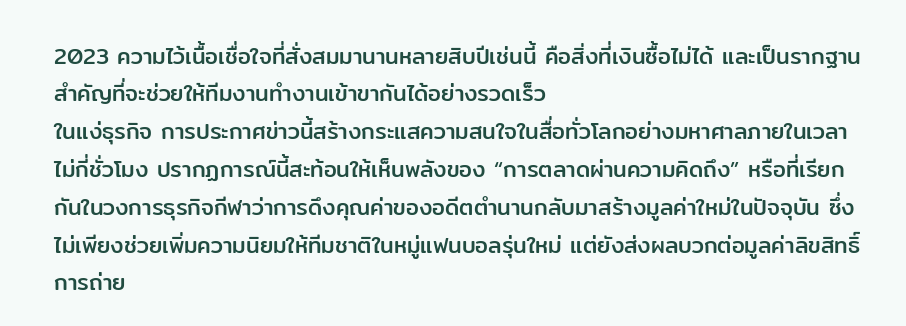2023 ความไว้เนื้อเชื่อใจที่สั่งสมมานานหลายสิบปีเช่นนี้ คือสิ่งที่เงินซื้อไม่ได้ และเป็นรากฐานสำคัญที่จะช่วยให้ทีมงานทำงานเข้าขากันได้อย่างรวดเร็ว
ในแง่ธุรกิจ การประกาศข่าวนี้สร้างกระแสความสนใจในสื่อทั่วโลกอย่างมหาศาลภายในเวลาไม่กี่ชั่วโมง ปรากฏการณ์นี้สะท้อนให้เห็นพลังของ “การตลาดผ่านความคิดถึง” หรือที่เรียกกันในวงการธุรกิจกีฬาว่าการดึงคุณค่าของอดีตตำนานกลับมาสร้างมูลค่าใหม่ในปัจจุบัน ซึ่งไม่เพียงช่วยเพิ่มความนิยมให้ทีมชาติในหมู่แฟนบอลรุ่นใหม่ แต่ยังส่งผลบวกต่อมูลค่าลิขสิทธิ์การถ่าย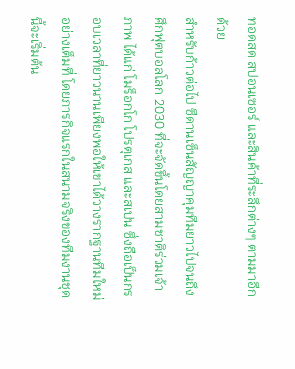ทอดสด สปอนเซอร์ และสินค้าที่ระลึกต่างๆ ตามมาอีกด้วย
สำหรับก้าวต่อไป ซีดานเซ็นสัญญาคุมทีมยาวไปจนถึงศึกฟุตบอลโลก 2030 ที่จะจัดขึ้นโดยสามชาติร่วมเจ้าภาพ ได้แก่ โมร็อกโก โปรตุเกส และสเปน ซึ่งถือเป็นกรอบเวลาที่ยาวนานเพียงพอให้เขาได้วางรากฐานทีมใหม่อย่างเต็มที่ โดยภารกิจแรกในสนามจริงของทีมงานชุดนี้จะเริ่มต้น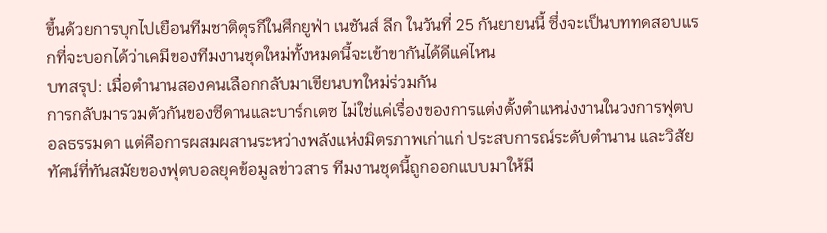ขึ้นด้วยการบุกไปเยือนทีมชาติตุรกีในศึกยูฟ่า เนชันส์ ลีก ในวันที่ 25 กันยายนนี้ ซึ่งจะเป็นบททดสอบแรกที่จะบอกได้ว่าเคมีของทีมงานชุดใหม่ทั้งหมดนี้จะเข้าขากันได้ดีแค่ไหน
บทสรุป: เมื่อตำนานสองคนเลือกกลับมาเขียนบทใหม่ร่วมกัน
การกลับมารวมตัวกันของซีดานและบาร์กเตซ ไม่ใช่แค่เรื่องของการแต่งตั้งตำแหน่งงานในวงการฟุตบอลธรรมดา แต่คือการผสมผสานระหว่างพลังแห่งมิตรภาพเก่าแก่ ประสบการณ์ระดับตำนาน และวิสัยทัศน์ที่ทันสมัยของฟุตบอลยุคข้อมูลข่าวสาร ทีมงานชุดนี้ถูกออกแบบมาให้มี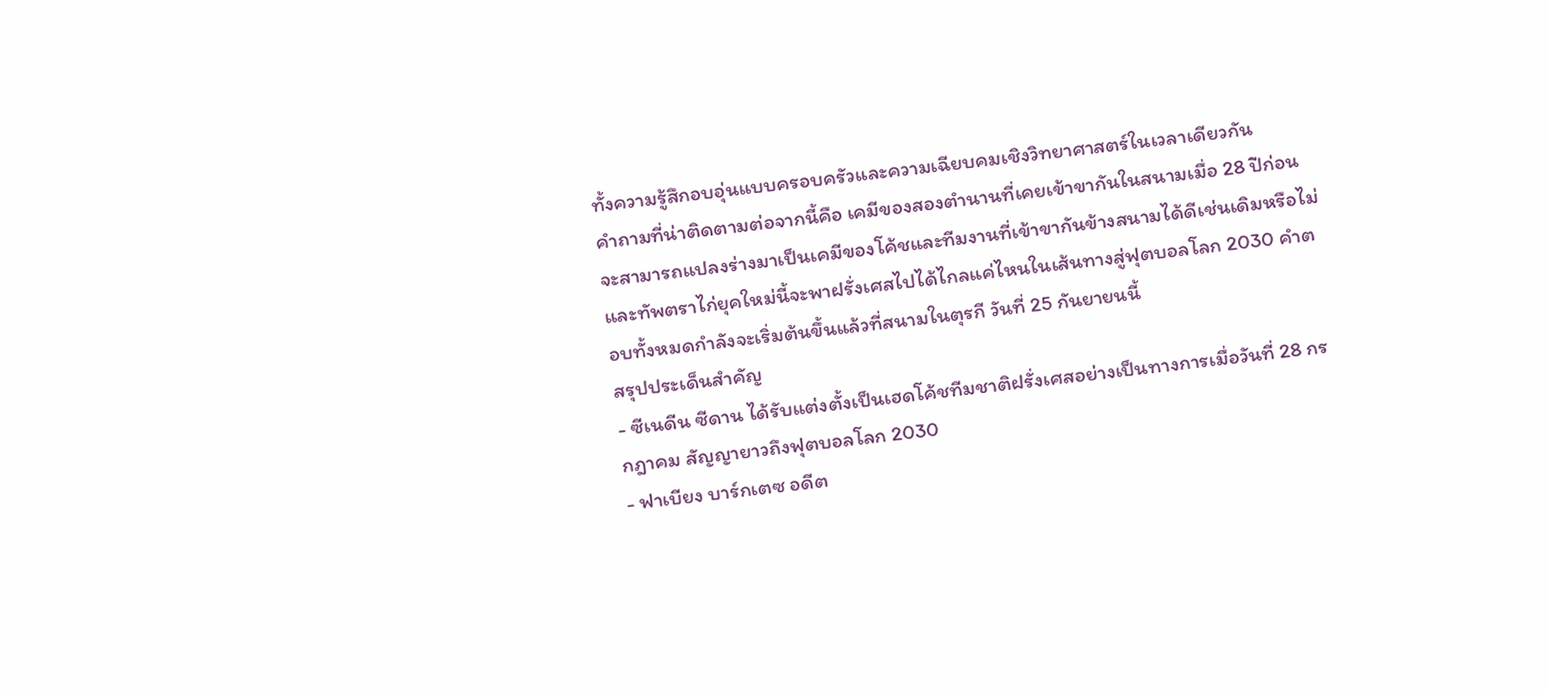ทั้งความรู้สึกอบอุ่นแบบครอบครัวและความเฉียบคมเชิงวิทยาศาสตร์ในเวลาเดียวกัน
คำถามที่น่าติดตามต่อจากนี้คือ เคมีของสองตำนานที่เคยเข้าขากันในสนามเมื่อ 28 ปีก่อน จะสามารถแปลงร่างมาเป็นเคมีของโค้ชและทีมงานที่เข้าขากันข้างสนามได้ดีเช่นเดิมหรือไม่ และทัพตราไก่ยุคใหม่นี้จะพาฝรั่งเศสไปได้ไกลแค่ไหนในเส้นทางสู่ฟุตบอลโลก 2030 คำตอบทั้งหมดกำลังจะเริ่มต้นขึ้นแล้วที่สนามในตุรกี วันที่ 25 กันยายนนี้
สรุปประเด็นสำคัญ
- ซีเนดีน ซีดาน ได้รับแต่งตั้งเป็นเฮดโค้ชทีมชาติฝรั่งเศสอย่างเป็นทางการเมื่อวันที่ 28 กรกฎาคม สัญญายาวถึงฟุตบอลโลก 2030
- ฟาเบียง บาร์กเตซ อดีต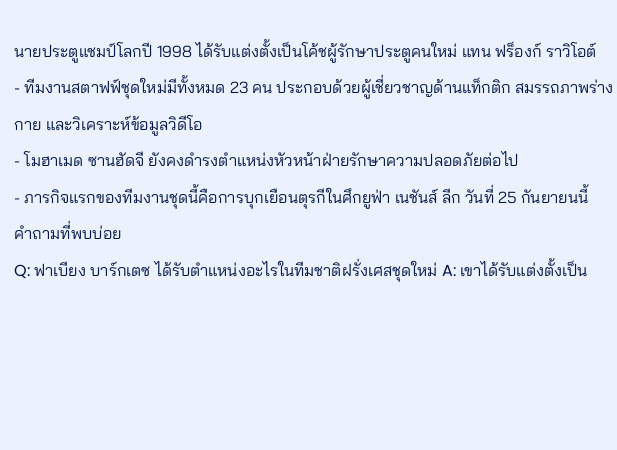นายประตูแชมป์โลกปี 1998 ได้รับแต่งตั้งเป็นโค้ชผู้รักษาประตูคนใหม่ แทน ฟร็องก์ ราวิโอต์
- ทีมงานสตาฟฟ์ชุดใหม่มีทั้งหมด 23 คน ประกอบด้วยผู้เชี่ยวชาญด้านแท็กติก สมรรถภาพร่างกาย และวิเคราะห์ข้อมูลวิดีโอ
- โมฮาเมด ซานฮัดจี ยังคงดำรงตำแหน่งหัวหน้าฝ่ายรักษาความปลอดภัยต่อไป
- ภารกิจแรกของทีมงานชุดนี้คือการบุกเยือนตุรกีในศึกยูฟ่า เนชันส์ ลีก วันที่ 25 กันยายนนี้
คำถามที่พบบ่อย
Q: ฟาเบียง บาร์กเตซ ได้รับตำแหน่งอะไรในทีมชาติฝรั่งเศสชุดใหม่ A: เขาได้รับแต่งตั้งเป็น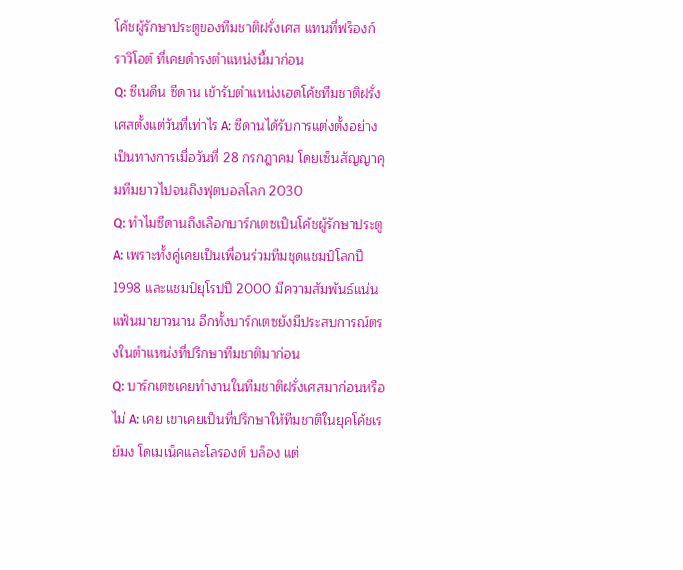โค้ชผู้รักษาประตูของทีมชาติฝรั่งเศส แทนที่ฟร็องก์ ราวิโอต์ ที่เคยดำรงตำแหน่งนี้มาก่อน
Q: ซีเนดีน ซีดาน เข้ารับตำแหน่งเฮดโค้ชทีมชาติฝรั่งเศสตั้งแต่วันที่เท่าไร A: ซีดานได้รับการแต่งตั้งอย่างเป็นทางการเมื่อวันที่ 28 กรกฎาคม โดยเซ็นสัญญาคุมทีมยาวไปจนถึงฟุตบอลโลก 2030
Q: ทำไมซีดานถึงเลือกบาร์กเตซเป็นโค้ชผู้รักษาประตู A: เพราะทั้งคู่เคยเป็นเพื่อนร่วมทีมชุดแชมป์โลกปี 1998 และแชมป์ยุโรปปี 2000 มีความสัมพันธ์แน่นแฟ้นมายาวนาน อีกทั้งบาร์กเตซยังมีประสบการณ์ตรงในตำแหน่งที่ปรึกษาทีมชาติมาก่อน
Q: บาร์กเตซเคยทำงานในทีมชาติฝรั่งเศสมาก่อนหรือไม่ A: เคย เขาเคยเป็นที่ปรึกษาให้ทีมชาติในยุคโค้ชเรย์มง โดเมเน็คและโลรองต์ บล็อง แต่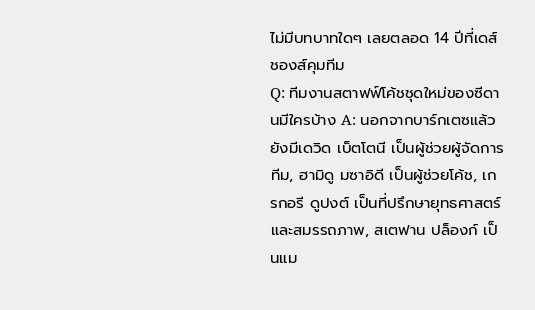ไม่มีบทบาทใดๆ เลยตลอด 14 ปีที่เดส์ชองส์คุมทีม
Q: ทีมงานสตาฟฟ์โค้ชชุดใหม่ของซีดานมีใครบ้าง A: นอกจากบาร์กเตซแล้ว ยังมีเดวิด เบ็ตโตนี เป็นผู้ช่วยผู้จัดการทีม, ฮามิดู มซาอิดี เป็นผู้ช่วยโค้ช, เกรกอรี ดูปงต์ เป็นที่ปรึกษายุทธศาสตร์และสมรรถภาพ, สเตฟาน ปล็องก์ เป็นแม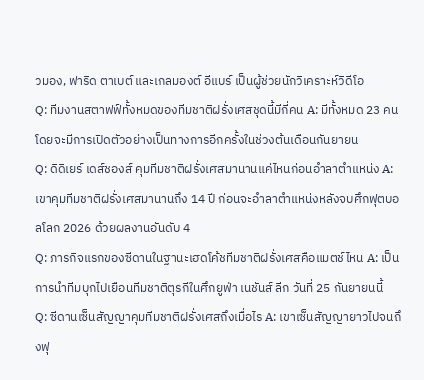วมอง, ฟาริด ตาเบต์ และเกลมองต์ อีแบร์ เป็นผู้ช่วยนักวิเคราะห์วิดีโอ
Q: ทีมงานสตาฟฟ์ทั้งหมดของทีมชาติฝรั่งเศสชุดนี้มีกี่คน A: มีทั้งหมด 23 คน โดยจะมีการเปิดตัวอย่างเป็นทางการอีกครั้งในช่วงต้นเดือนกันยายน
Q: ดิดิเยร์ เดส์ชองส์ คุมทีมชาติฝรั่งเศสมานานแค่ไหนก่อนอำลาตำแหน่ง A: เขาคุมทีมชาติฝรั่งเศสมานานถึง 14 ปี ก่อนจะอำลาตำแหน่งหลังจบศึกฟุตบอลโลก 2026 ด้วยผลงานอันดับ 4
Q: ภารกิจแรกของซีดานในฐานะเฮดโค้ชทีมชาติฝรั่งเศสคือแมตช์ไหน A: เป็นการนำทีมบุกไปเยือนทีมชาติตุรกีในศึกยูฟ่า เนชันส์ ลีก วันที่ 25 กันยายนนี้
Q: ซีดานเซ็นสัญญาคุมทีมชาติฝรั่งเศสถึงเมื่อไร A: เขาเซ็นสัญญายาวไปจนถึงฟุ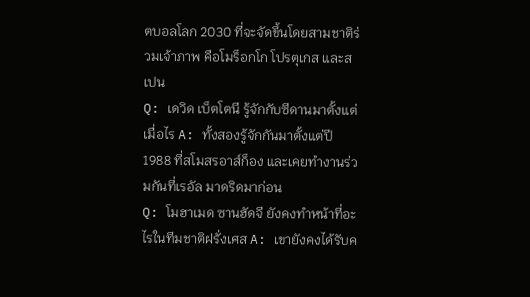ตบอลโลก 2030 ที่จะจัดขึ้นโดยสามชาติร่วมเจ้าภาพ คือโมร็อกโก โปรตุเกส และสเปน
Q: เดวิด เบ็ตโตนี รู้จักกับซีดานมาตั้งแต่เมื่อไร A: ทั้งสองรู้จักกันมาตั้งแต่ปี 1988 ที่สโมสรอาส์ก็อง และเคยทำงานร่วมกันที่เรอัล มาดริดมาก่อน
Q: โมฮาเมด ซานฮัดจี ยังคงทำหน้าที่อะไรในทีมชาติฝรั่งเศส A: เขายังคงได้รับค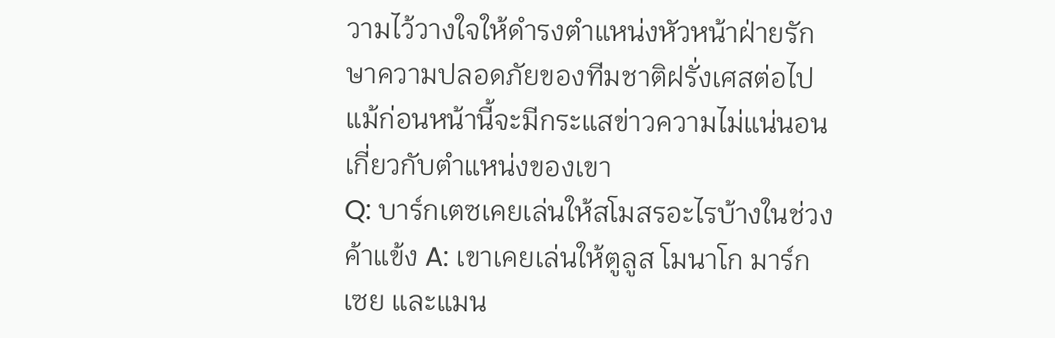วามไว้วางใจให้ดำรงตำแหน่งหัวหน้าฝ่ายรักษาความปลอดภัยของทีมชาติฝรั่งเศสต่อไป แม้ก่อนหน้านี้จะมีกระแสข่าวความไม่แน่นอนเกี่ยวกับตำแหน่งของเขา
Q: บาร์กเตซเคยเล่นให้สโมสรอะไรบ้างในช่วงค้าแข้ง A: เขาเคยเล่นให้ตูลูส โมนาโก มาร์กเซย และแมน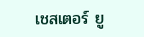เชสเตอร์ ยู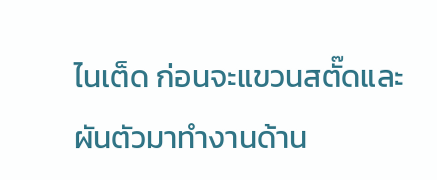ไนเต็ด ก่อนจะแขวนสตั๊ดและผันตัวมาทำงานด้าน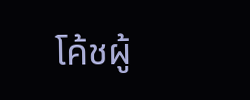โค้ชผู้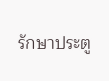รักษาประตู